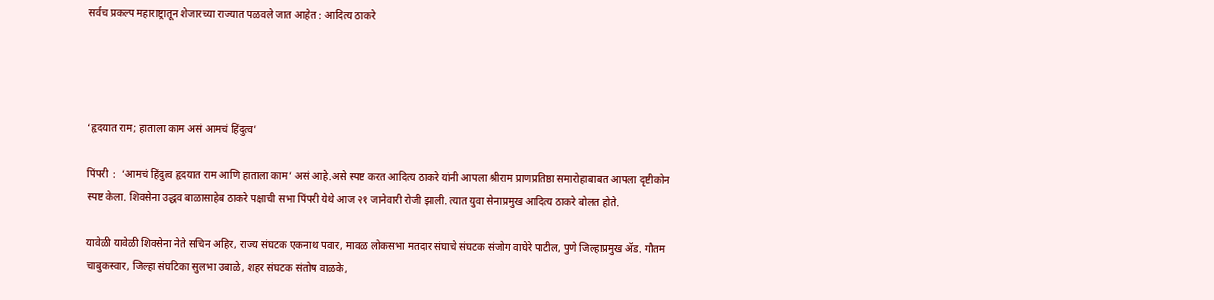सर्वच प्रकल्प महाराष्ट्रातून शेजारच्या राज्यात पळवले जात आहेत : आदित्य ठाकरे




‘हृदयात राम; हाताला काम असं आमचं हिंदुत्व’

पिंपरी  :  ‘आमचं हिंदुत्व हृदयात राम आणि हाताला काम’ असं आहे.असे स्पष्ट करत आदित्य ठाकरे यांनी आपला श्रीराम प्राणप्रतिष्ठा समारोहाबाबत आपला दृष्टीकोन स्पष्ट केला. शिवसेना उद्धव बाळासाहेब ठाकरे पक्षाची सभा पिंपरी येथे आज २१ जानेवारी रोजी झाली. त्यात युवा सेनाप्रमुख आदित्य ठाकरे बोलत होते.

यावेळी यावेळी शिवसेना नेते सचिन अहिर, राज्य संघटक एकनाथ पवार, मावळ लोकसभा मतदार संघाचे संघटक संजोग वाघेरे पाटील, पुणे जिल्हाप्रमुख ॲड. गौतम चाबुकस्वार, जिल्हा संघटिका सुलभा उबाळे, शहर संघटक संतोष वाळके,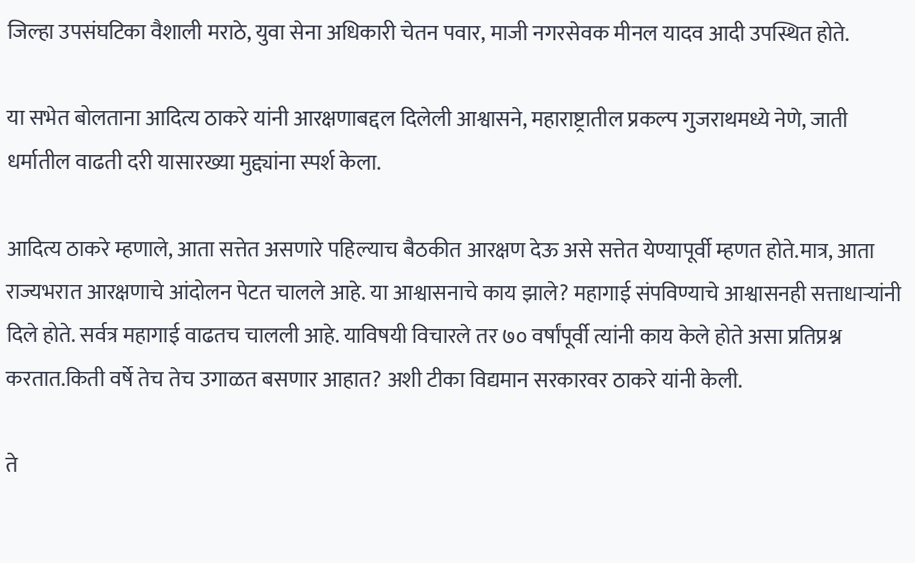जिल्हा उपसंघटिका वैशाली मराठे, युवा सेना अधिकारी चेतन पवार, माजी नगरसेवक मीनल यादव आदी उपस्थित होते.

या सभेत बोलताना आदित्य ठाकरे यांनी आरक्षणाबद्दल दिलेली आश्वासने, महाराष्ट्रातील प्रकल्प गुजराथमध्ये नेणे, जाती धर्मातील वाढती दरी यासारख्या मुद्द्यांना स्पर्श केला.

आदित्य ठाकरे म्हणाले, आता सत्तेत असणारे पहिल्याच बैठकीत आरक्षण देऊ असे सत्तेत येण्यापूर्वी म्हणत होते.मात्र, आता राज्यभरात आरक्षणाचे आंदोलन पेटत चालले आहे. या आश्वासनाचे काय झाले? महागाई संपविण्याचे आश्वासनही सत्ताधार्‍यांनी दिले होते. सर्वत्र महागाई वाढतच चालली आहे. याविषयी विचारले तर ७० वर्षांपूर्वी त्यांनी काय केले होते असा प्रतिप्रश्न करतात.किती वर्षे तेच तेच उगाळत बसणार आहात? अशी टीका विद्यमान सरकारवर ठाकरे यांनी केली.

ते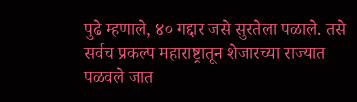पुढे म्हणाले, ४० गद्दार जसे सुरतेला पळाले. तसे सर्वच प्रकल्प महाराष्ट्रातून शेजारच्या राज्यात पळवले जात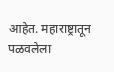आहेत. महाराष्ट्रातून पळवलेला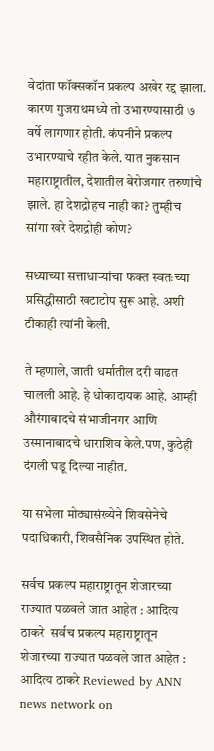वेदांता फॉक्सकॉन प्रकल्प अखेर रद्द झाला. कारण गुजराथमध्ये तो उभारण्यासाठी ७ वर्षे लागणार होती. कंपनीने प्रकल्प उभारण्याचे रहीत केले. यात नुकसान महाराष्ट्रातील, देशातील बेरोजगार तरुणांचे झाले. हा देशद्रोहच नाही का? तुम्हीच सांगा खरे देशद्रोही कोण?

सध्याच्या सत्ताधार्‍यांचा फक्त स्वतःच्या प्रसिद्धीसाठी खटाटोप सुरू आहे. अशी टीकाही त्यांनी केली.

ते म्हणाले, जाती धर्मातील दरी वाढत चालली आहे. हे धोकादायक आहे. आम्ही औरंगाबादचे संभाजीनगर आणि उस्मानाबादचे धाराशिव केले.पण, कुठेही दंगली घडू दिल्या नाहीत.

या सभेला मोठ्यासंख्येने शिवसेनेचे पदाधिकारी, शिवसैनिक उपस्थित होते.

सर्वच प्रकल्प महाराष्ट्रातून शेजारच्या राज्यात पळवले जात आहेत : आदित्य ठाकरे  सर्वच प्रकल्प महाराष्ट्रातून शेजारच्या राज्यात पळवले जात आहेत : आदित्य ठाकरे Reviewed by ANN news network on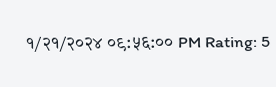१/२१/२०२४ ०९:५६:०० PM Rating: 5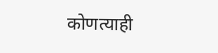कोणत्याही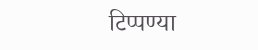टिप्पण्‍या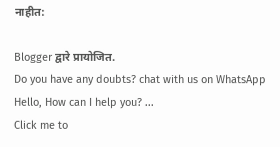नाहीत:

Blogger द्वारे प्रायोजित.
Do you have any doubts? chat with us on WhatsApp
Hello, How can I help you? ...
Click me to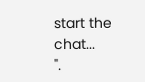start the chat...
".